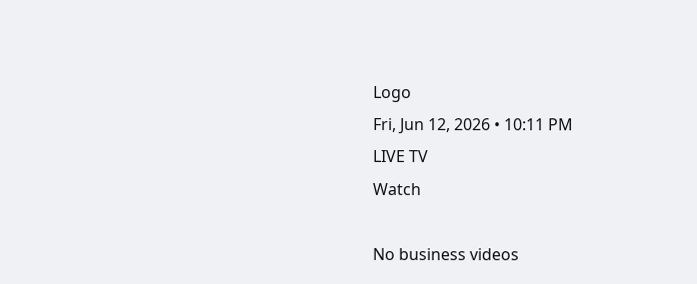Logo
Fri, Jun 12, 2026 • 10:11 PM
LIVE TV
Watch

No business videos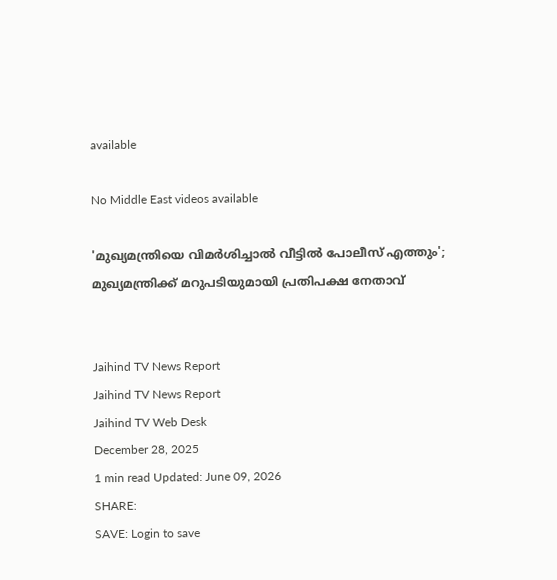available

No Middle East videos available

'മുഖ്യമന്ത്രിയെ വിമര്‍ശിച്ചാല്‍ വീട്ടില്‍ പോലീസ് എത്തും'; മുഖ്യമന്ത്രിക്ക് മറുപടിയുമായി പ്രതിപക്ഷ നേതാവ്


Jaihind TV News Report
Jaihind TV News Report
Jaihind TV Web Desk
December 28, 2025
1 min read Updated: June 09, 2026
SHARE:
SAVE: Login to save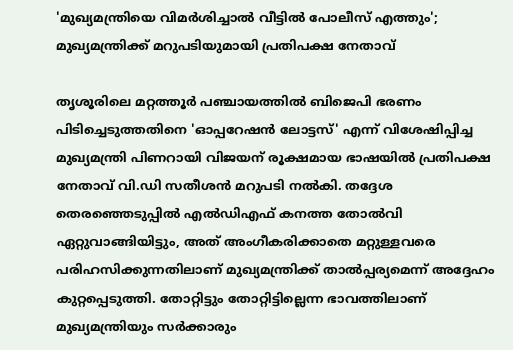'മുഖ്യമന്ത്രിയെ വിമര്‍ശിച്ചാല്‍ വീട്ടില്‍ പോലീസ് എത്തും'; മുഖ്യമന്ത്രിക്ക് മറുപടിയുമായി പ്രതിപക്ഷ നേതാവ്

തൃശൂരിലെ മറ്റത്തൂർ പഞ്ചായത്തിൽ ബിജെപി ഭരണം പിടിച്ചെടുത്തതിനെ 'ഓപ്പറേഷൻ ലോട്ടസ്' എന്ന് വിശേഷിപ്പിച്ച മുഖ്യമന്ത്രി പിണറായി വിജയന് രൂക്ഷമായ ഭാഷയിൽ പ്രതിപക്ഷ നേതാവ് വി.ഡി സതീശൻ മറുപടി നൽകി. തദ്ദേശ തെരഞ്ഞെടുപ്പിൽ എൽഡിഎഫ് കനത്ത തോൽവി ഏറ്റുവാങ്ങിയിട്ടും, അത് അംഗീകരിക്കാതെ മറ്റുള്ളവരെ പരിഹസിക്കുന്നതിലാണ് മുഖ്യമന്ത്രിക്ക് താൽപ്പര്യമെന്ന് അദ്ദേഹം കുറ്റപ്പെടുത്തി. തോറ്റിട്ടും തോറ്റിട്ടില്ലെന്ന ഭാവത്തിലാണ് മുഖ്യമന്ത്രിയും സർക്കാരും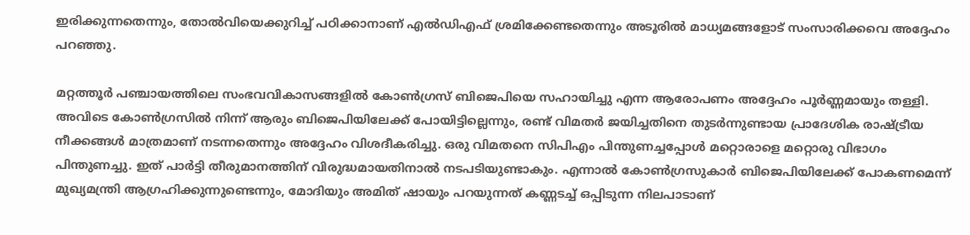ഇരിക്കുന്നതെന്നും, തോൽവിയെക്കുറിച്ച് പഠിക്കാനാണ് എൽഡിഎഫ് ശ്രമിക്കേണ്ടതെന്നും അടൂരിൽ മാധ്യമങ്ങളോട് സംസാരിക്കവെ അദ്ദേഹം പറഞ്ഞു.

മറ്റത്തൂർ പഞ്ചായത്തിലെ സംഭവവികാസങ്ങളിൽ കോൺഗ്രസ് ബിജെപിയെ സഹായിച്ചു എന്ന ആരോപണം അദ്ദേഹം പൂർണ്ണമായും തള്ളി. അവിടെ കോൺഗ്രസിൽ നിന്ന് ആരും ബിജെപിയിലേക്ക് പോയിട്ടില്ലെന്നും, രണ്ട് വിമതർ ജയിച്ചതിനെ തുടർന്നുണ്ടായ പ്രാദേശിക രാഷ്ട്രീയ നീക്കങ്ങൾ മാത്രമാണ് നടന്നതെന്നും അദ്ദേഹം വിശദീകരിച്ചു. ഒരു വിമതനെ സിപിഎം പിന്തുണച്ചപ്പോൾ മറ്റൊരാളെ മറ്റൊരു വിഭാഗം പിന്തുണച്ചു. ഇത് പാർട്ടി തീരുമാനത്തിന് വിരുദ്ധമായതിനാൽ നടപടിയുണ്ടാകും. എന്നാൽ കോൺഗ്രസുകാർ ബിജെപിയിലേക്ക് പോകണമെന്ന് മുഖ്യമന്ത്രി ആഗ്രഹിക്കുന്നുണ്ടെന്നും, മോദിയും അമിത് ഷായും പറയുന്നത് കണ്ണടച്ച് ഒപ്പിടുന്ന നിലപാടാണ്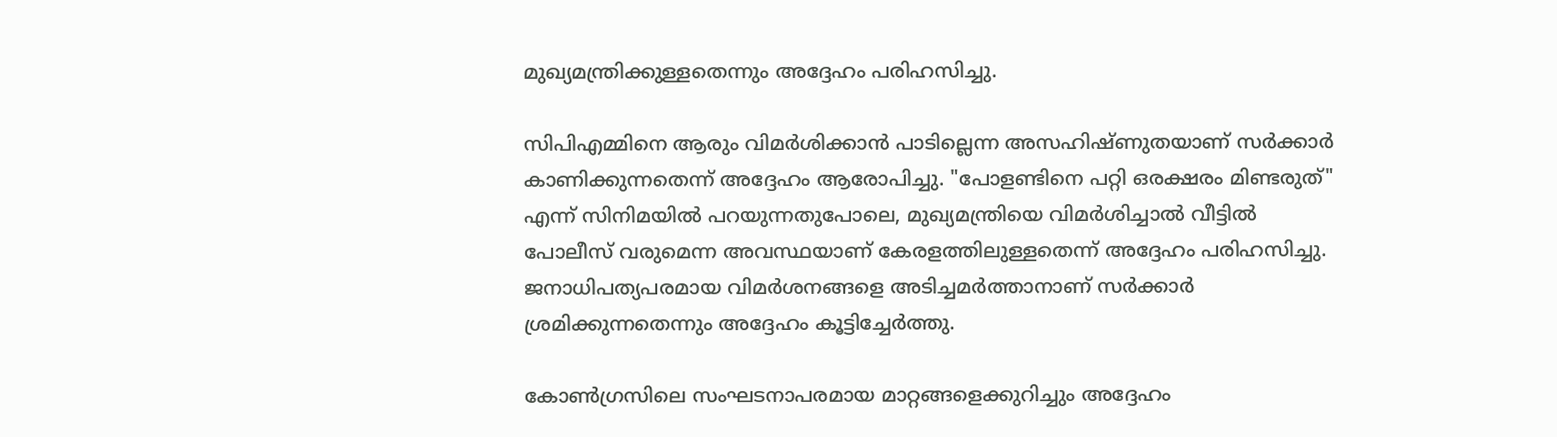മുഖ്യമന്ത്രിക്കുള്ളതെന്നും അദ്ദേഹം പരിഹസിച്ചു.

സിപിഎമ്മിനെ ആരും വിമർശിക്കാൻ പാടില്ലെന്ന അസഹിഷ്ണുതയാണ് സർക്കാർ കാണിക്കുന്നതെന്ന് അദ്ദേഹം ആരോപിച്ചു. "പോളണ്ടിനെ പറ്റി ഒരക്ഷരം മിണ്ടരുത്" എന്ന് സിനിമയിൽ പറയുന്നതുപോലെ, മുഖ്യമന്ത്രിയെ വിമർശിച്ചാൽ വീട്ടിൽ പോലീസ് വരുമെന്ന അവസ്ഥയാണ് കേരളത്തിലുള്ളതെന്ന് അദ്ദേഹം പരിഹസിച്ചു. ജനാധിപത്യപരമായ വിമർശനങ്ങളെ അടിച്ചമർത്താനാണ് സർക്കാർ ശ്രമിക്കുന്നതെന്നും അദ്ദേഹം കൂട്ടിച്ചേർത്തു.

കോൺഗ്രസിലെ സംഘടനാപരമായ മാറ്റങ്ങളെക്കുറിച്ചും അദ്ദേഹം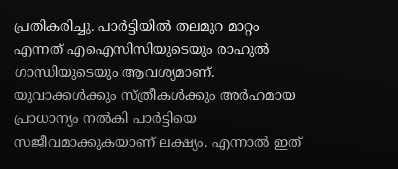പ്രതികരിച്ചു. പാർട്ടിയിൽ തലമുറ മാറ്റം എന്നത് എഐസിസിയുടെയും രാഹുൽ ഗാന്ധിയുടെയും ആവശ്യമാണ്. യുവാക്കൾക്കും സ്ത്രീകൾക്കും അർഹമായ പ്രാധാന്യം നൽകി പാർട്ടിയെ സജീവമാക്കുകയാണ് ലക്ഷ്യം. എന്നാൽ ഇത്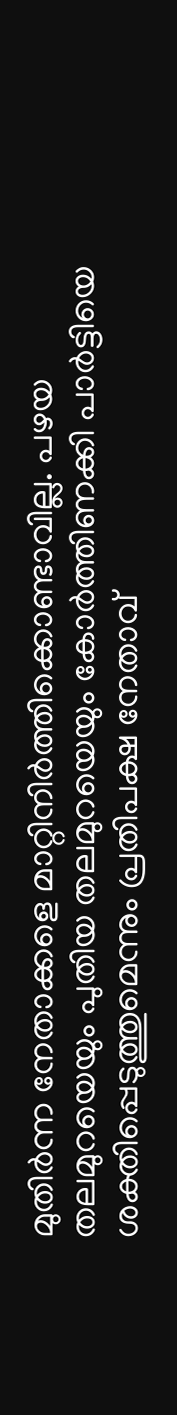മുതിർന്ന നേതാക്കളെ മാറ്റിനിർത്തിക്കൊണ്ടാവില്ല. പഴയ തലമുറയെയും പുതിയ തലമുറയെയും കോർത്തിണക്കി പാർട്ടിയെ ശക്തിപ്പെടുത്തുമെന്നും പ്രതിപക്ഷ നേതാവ്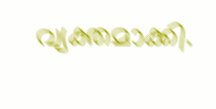വ്യക്തമാക്കി.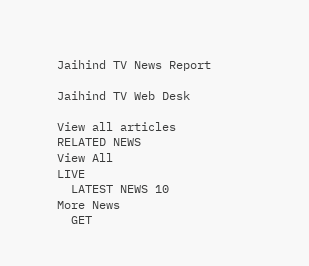Jaihind TV News Report

Jaihind TV Web Desk

View all articles
RELATED NEWS
View All
LIVE
  LATEST NEWS 10
More News
  GET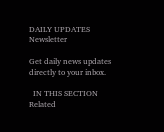DAILY UPDATES
Newsletter

Get daily news updates directly to your inbox.

  IN THIS SECTION
Related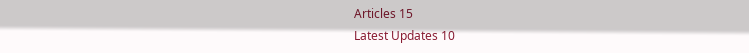Articles 15
Latest Updates 10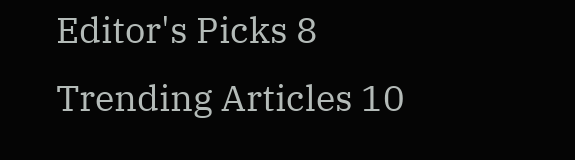Editor's Picks 8
Trending Articles 10